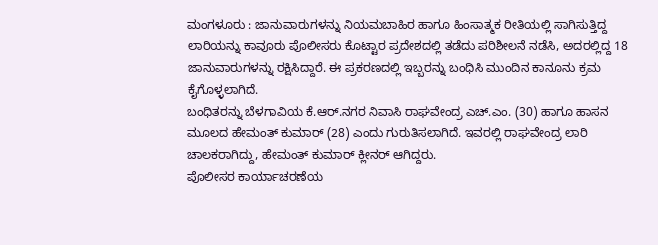ಮಂಗಳೂರು : ಜಾನುವಾರುಗಳನ್ನು ನಿಯಮಬಾಹಿರ ಹಾಗೂ ಹಿಂಸಾತ್ಮಕ ರೀತಿಯಲ್ಲಿ ಸಾಗಿಸುತ್ತಿದ್ದ ಲಾರಿಯನ್ನು ಕಾವೂರು ಪೊಲೀಸರು ಕೊಟ್ಟಾರ ಪ್ರದೇಶದಲ್ಲಿ ತಡೆದು ಪರಿಶೀಲನೆ ನಡೆಸಿ, ಅದರಲ್ಲಿದ್ದ 18 ಜಾನುವಾರುಗಳನ್ನು ರಕ್ಷಿಸಿದ್ದಾರೆ. ಈ ಪ್ರಕರಣದಲ್ಲಿ ಇಬ್ಬರನ್ನು ಬಂಧಿಸಿ ಮುಂದಿನ ಕಾನೂನು ಕ್ರಮ ಕೈಗೊಳ್ಳಲಾಗಿದೆ.
ಬಂಧಿತರನ್ನು ಬೆಳಗಾವಿಯ ಕೆ.ಆರ್.ನಗರ ನಿವಾಸಿ ರಾಘವೇಂದ್ರ ಎಚ್.ಎಂ. (30) ಹಾಗೂ ಹಾಸನ ಮೂಲದ ಹೇಮಂತ್ ಕುಮಾರ್ (28) ಎಂದು ಗುರುತಿಸಲಾಗಿದೆ. ಇವರಲ್ಲಿ ರಾಘವೇಂದ್ರ ಲಾರಿ ಚಾಲಕರಾಗಿದ್ದು, ಹೇಮಂತ್ ಕುಮಾರ್ ಕ್ಲೀನರ್ ಆಗಿದ್ದರು.
ಪೊಲೀಸರ ಕಾರ್ಯಾಚರಣೆಯ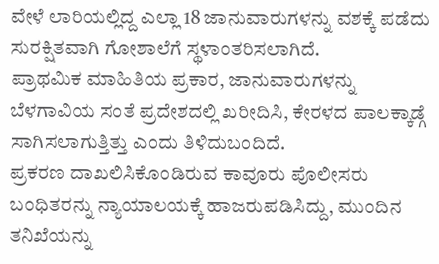ವೇಳೆ ಲಾರಿಯಲ್ಲಿದ್ದ ಎಲ್ಲಾ 18 ಜಾನುವಾರುಗಳನ್ನು ವಶಕ್ಕೆ ಪಡೆದು ಸುರಕ್ಷಿತವಾಗಿ ಗೋಶಾಲೆಗೆ ಸ್ಥಳಾಂತರಿಸಲಾಗಿದೆ.
ಪ್ರಾಥಮಿಕ ಮಾಹಿತಿಯ ಪ್ರಕಾರ, ಜಾನುವಾರುಗಳನ್ನು ಬೆಳಗಾವಿಯ ಸಂತೆ ಪ್ರದೇಶದಲ್ಲಿ ಖರೀದಿಸಿ, ಕೇರಳದ ಪಾಲಕ್ಕಾಡ್ಗೆ ಸಾಗಿಸಲಾಗುತ್ತಿತ್ತು ಎಂದು ತಿಳಿದುಬಂದಿದೆ.
ಪ್ರಕರಣ ದಾಖಲಿಸಿಕೊಂಡಿರುವ ಕಾವೂರು ಪೊಲೀಸರು ಬಂಧಿತರನ್ನು ನ್ಯಾಯಾಲಯಕ್ಕೆ ಹಾಜರುಪಡಿಸಿದ್ದು, ಮುಂದಿನ ತನಿಖೆಯನ್ನು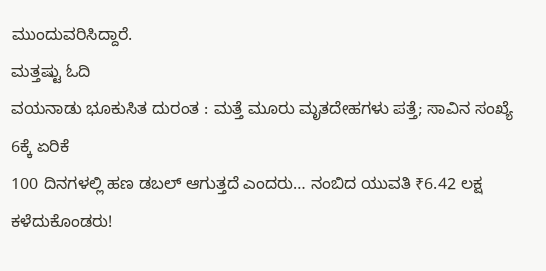ಮುಂದುವರಿಸಿದ್ದಾರೆ.
ಮತ್ತಷ್ಟು ಓದಿ
ವಯನಾಡು ಭೂಕುಸಿತ ದುರಂತ : ಮತ್ತೆ ಮೂರು ಮೃತದೇಹಗಳು ಪತ್ತೆ; ಸಾವಿನ ಸಂಖ್ಯೆ 6ಕ್ಕೆ ಏರಿಕೆ
100 ದಿನಗಳಲ್ಲಿ ಹಣ ಡಬಲ್ ಆಗುತ್ತದೆ ಎಂದರು… ನಂಬಿದ ಯುವತಿ ₹6.42 ಲಕ್ಷ ಕಳೆದುಕೊಂಡರು!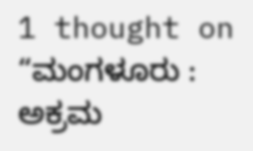1 thought on “ಮಂಗಳೂರು : ಅಕ್ರಮ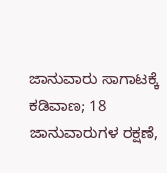ಜಾನುವಾರು ಸಾಗಾಟಕ್ಕೆ ಕಡಿವಾಣ; 18 ಜಾನುವಾರುಗಳ ರಕ್ಷಣೆ,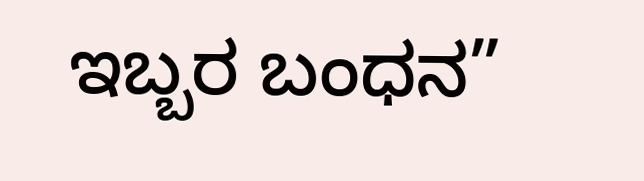ಇಬ್ಬರ ಬಂಧನ”